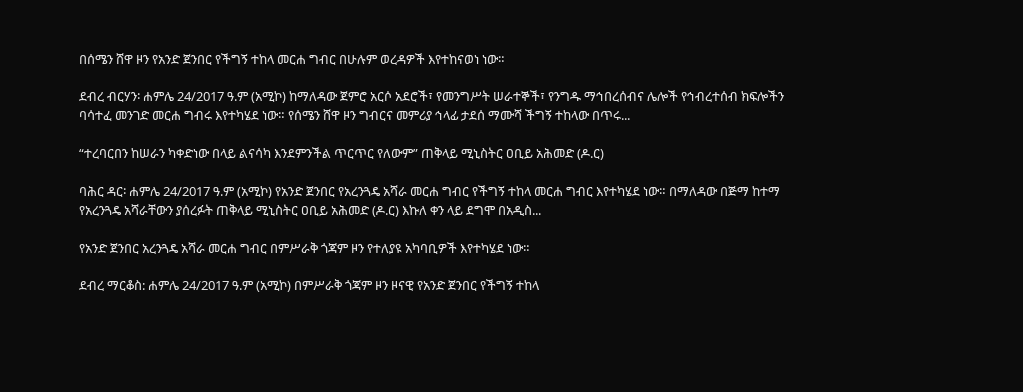በሰሜን ሸዋ ዞን የአንድ ጀንበር የችግኝ ተከላ መርሐ ግብር በሁሉም ወረዳዎች እየተከናወነ ነው።

ደብረ ብርሃን፡ ሐምሌ 24/2017 ዓ.ም (አሚኮ) ከማለዳው ጀምሮ አርሶ አደሮች፣ የመንግሥት ሠራተኞች፣ የንግዱ ማኅበረሰብና ሌሎች የኅብረተሰብ ክፍሎችን ባሳተፈ መንገድ መርሐ ግብሩ እየተካሄደ ነው። የሰሜን ሸዋ ዞን ግብርና መምሪያ ኅላፊ ታደሰ ማሙሻ ችግኝ ተከላው በጥሩ...

“ተረባርበን ከሠራን ካቀድነው በላይ ልናሳካ እንደምንችል ጥርጥር የለውም” ጠቅላይ ሚኒስትር ዐቢይ አሕመድ (ዶ.ር)

ባሕር ዳር፡ ሐምሌ 24/2017 ዓ.ም (አሚኮ) የአንድ ጀንበር የአረንጓዴ አሻራ መርሐ ግብር የችግኝ ተከላ መርሐ ግብር እየተካሄደ ነው። በማለዳው በጅማ ከተማ የአረንጓዴ አሻራቸውን ያሰረፉት ጠቅላይ ሚኒስትር ዐቢይ አሕመድ (ዶ.ር) እኩለ ቀን ላይ ደግሞ በአዲስ...

የአንድ ጀንበር አረንጓዴ አሻራ መርሐ ግብር በምሥራቅ ጎጃም ዞን የተለያዩ አካባቢዎች እየተካሄደ ነው።

ደብረ ማርቆስ: ሐምሌ 24/2017 ዓ.ም (አሚኮ) በምሥራቅ ጎጃም ዞን ዞናዊ የአንድ ጀንበር የችግኝ ተከላ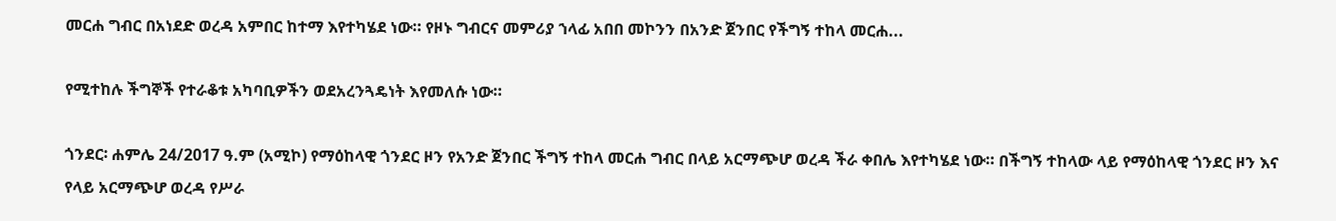መርሐ ግብር በአነደድ ወረዳ አምበር ከተማ እየተካሄደ ነው። የዞኑ ግብርና መምሪያ ኀላፊ አበበ መኮንን በአንድ ጀንበር የችግኝ ተከላ መርሐ...

የሚተከሉ ችግኞች የተራቆቱ አካባቢዎችን ወደአረንጓዴነት እየመለሱ ነው።

ጎንደር፡ ሐምሌ 24/2017 ዓ.ም (አሚኮ) የማዕከላዊ ጎንደር ዞን የአንድ ጀንበር ችግኝ ተከላ መርሐ ግብር በላይ አርማጭሆ ወረዳ ችራ ቀበሌ እየተካሄደ ነው። በችግኝ ተከላው ላይ የማዕከላዊ ጎንደር ዞን እና የላይ አርማጭሆ ወረዳ የሥራ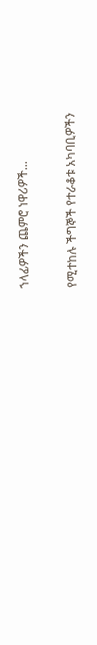ኀላፊዎችን ጨምሮ ነዋሪዎች...

የሚተከሉ ችግኞች የተራቆቱ አካባቢዎችን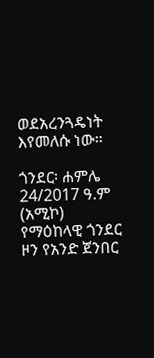ወደአረንጓዴነት እየመለሱ ነው።

ጎንደር፡ ሐምሌ 24/2017 ዓ.ም (አሚኮ) የማዕከላዊ ጎንደር ዞን የአንድ ጀንበር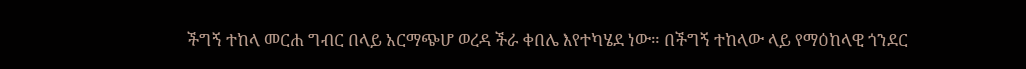ችግኝ ተከላ መርሐ ግብር በላይ አርማጭሆ ወረዳ ችራ ቀበሌ እየተካሄደ ነው። በችግኝ ተከላው ላይ የማዕከላዊ ጎንደር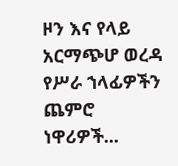ዞን እና የላይ አርማጭሆ ወረዳ የሥራ ኀላፊዎችን ጨምሮ ነዋሪዎች...